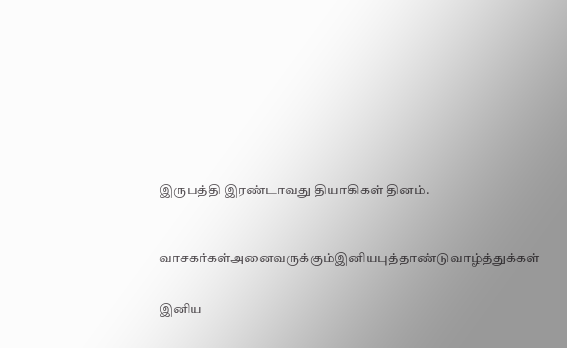இருபத்தி இரண்டாவது தியாகிகள் தினம்.



வாசகர்கள்அனைவருக்கும்இனியபுத்தாண்டுவாழ்த்துக்கள்


இனிய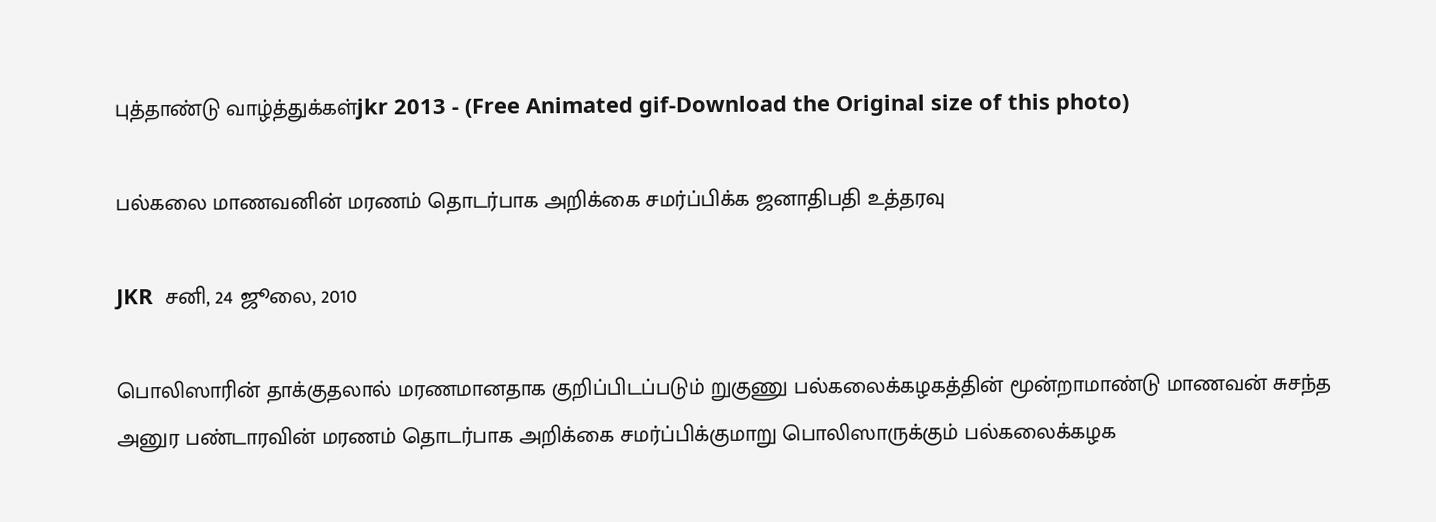புத்தாண்டு வாழ்த்துக்கள்jkr 2013 - (Free Animated gif-Download the Original size of this photo)

பல்கலை மாணவனின் மரணம் தொடர்பாக அறிக்கை சமர்ப்பிக்க ஜனாதிபதி உத்தரவு

JKR  சனி, 24 ஜூலை, 2010

பொலிஸாரின் தாக்குதலால் மரணமானதாக குறிப்பிடப்படும் றுகுணு பல்கலைக்கழகத்தின் மூன்றாமாண்டு மாணவன் சுசந்த அனுர பண்டாரவின் மரணம் தொடர்பாக அறிக்கை சமர்ப்பிக்குமாறு பொலிஸாருக்கும் பல்கலைக்கழக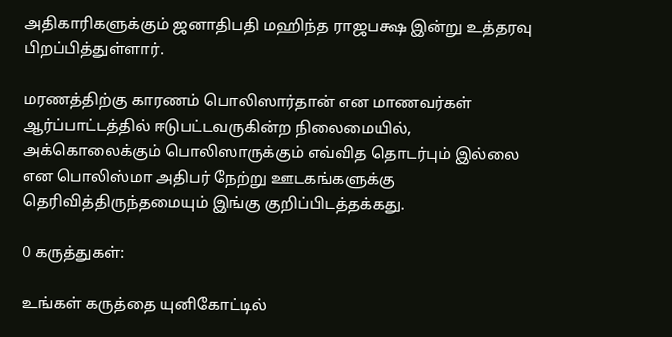அதிகாரிகளுக்கும் ஜனாதிபதி மஹிந்த ராஜபக்ஷ இன்று உத்தரவு பிறப்பித்துள்ளார்.

மரணத்திற்கு காரணம் பொலிஸார்தான் என மாணவர்கள் ஆர்ப்பாட்டத்தில் ஈடுபட்டவருகின்ற நிலைமையில், அக்கொலைக்கும் பொலிஸாருக்கும் எவ்வித தொடர்பும் இல்லை என பொலிஸ்மா அதிபர் நேற்று ஊடகங்களுக்கு தெரிவித்திருந்தமையும் இங்கு குறிப்பிடத்தக்கது.

0 கருத்துகள்:

உங்கள் கருத்தை யுனிகோட்டில்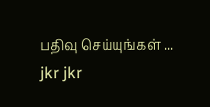பதிவு செய்யுங்கள் ...
jkr jkr